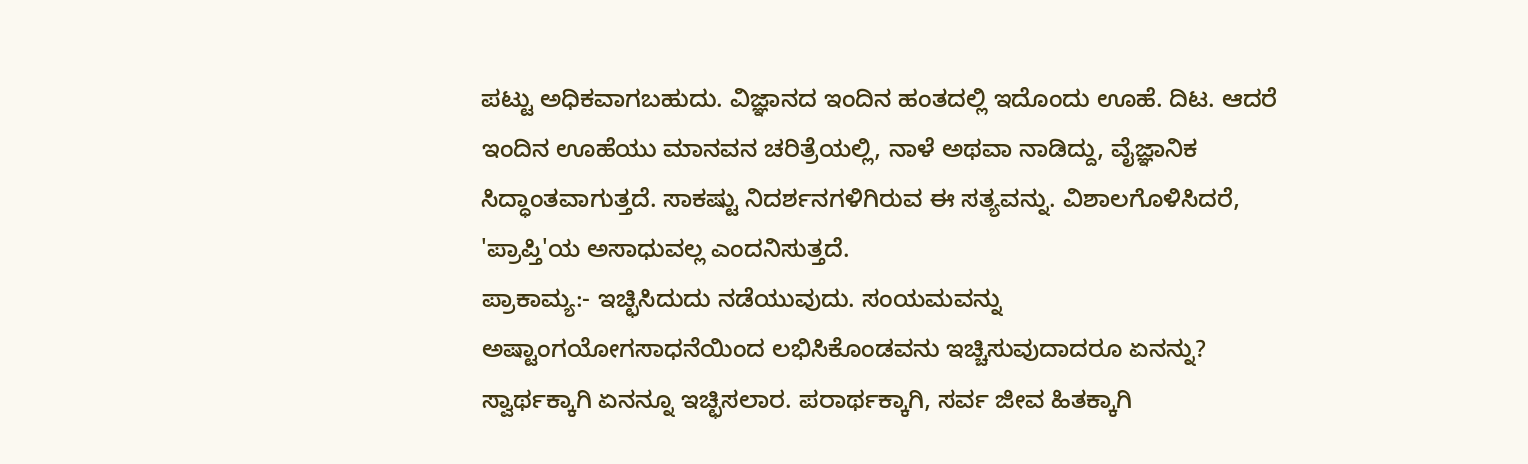ಪಟ್ಟು ಅಧಿಕವಾಗಬಹುದು. ವಿಜ್ಞಾನದ ಇಂದಿನ ಹಂತದಲ್ಲಿ ಇದೊಂದು ಊಹೆ. ದಿಟ. ಆದರೆ ಇಂದಿನ ಊಹೆಯು ಮಾನವನ ಚರಿತ್ರೆಯಲ್ಲಿ, ನಾಳೆ ಅಥವಾ ನಾಡಿದ್ದು, ವೈಜ್ಞಾನಿಕ ಸಿದ್ಧಾಂತವಾಗುತ್ತದೆ. ಸಾಕಷ್ಟು ನಿದರ್ಶನಗಳಿಗಿರುವ ಈ ಸತ್ಯವನ್ನು. ವಿಶಾಲಗೊಳಿಸಿದರೆ, 'ಪ್ರಾಪ್ತಿ'ಯ ಅಸಾಧುವಲ್ಲ ಎಂದನಿಸುತ್ತದೆ.
ಪ್ರಾಕಾಮ್ಯ:- ಇಚ್ಛಿಸಿದುದು ನಡೆಯುವುದು. ಸಂಯಮವನ್ನು ಅಷ್ಟಾಂಗಯೋಗಸಾಧನೆಯಿಂದ ಲಭಿಸಿಕೊಂಡವನು ಇಚ್ಚಿಸುವುದಾದರೂ ಏನನ್ನು? ಸ್ವಾರ್ಥಕ್ಕಾಗಿ ಏನನ್ನೂ ಇಚ್ಛಿಸಲಾರ. ಪರಾರ್ಥಕ್ಕಾಗಿ, ಸರ್ವ ಜೀವ ಹಿತಕ್ಕಾಗಿ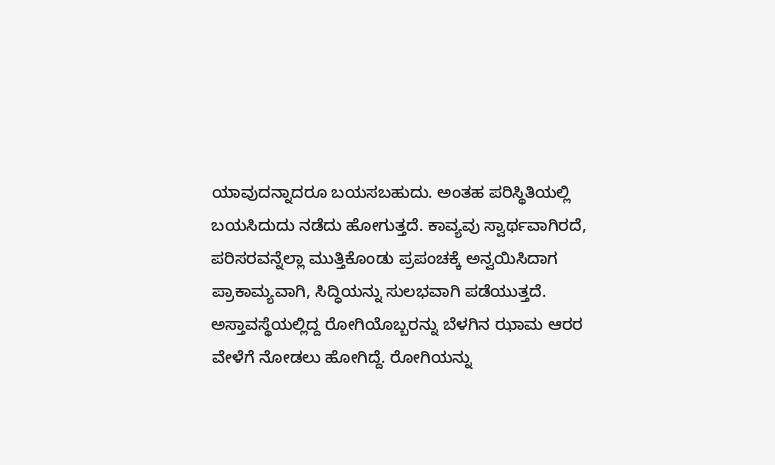ಯಾವುದನ್ನಾದರೂ ಬಯಸಬಹುದು. ಅಂತಹ ಪರಿಸ್ಥಿತಿಯಲ್ಲಿ ಬಯಸಿದುದು ನಡೆದು ಹೋಗುತ್ತದೆ. ಕಾವ್ಯವು ಸ್ವಾರ್ಥವಾಗಿರದೆ, ಪರಿಸರವನ್ನೆಲ್ಲಾ ಮುತ್ತಿಕೊಂಡು ಪ್ರಪಂಚಕ್ಕೆ ಅನ್ವಯಿಸಿದಾಗ ಪ್ರಾಕಾಮ್ಯವಾಗಿ, ಸಿದ್ಧಿಯನ್ನು ಸುಲಭವಾಗಿ ಪಡೆಯುತ್ತದೆ.
ಅಸ್ತಾವಸ್ಥೆಯಲ್ಲಿದ್ದ ರೋಗಿಯೊಬ್ಬರನ್ನು ಬೆಳಗಿನ ಝಾಮ ಆರರ ವೇಳೆಗೆ ನೋಡಲು ಹೋಗಿದ್ದೆ. ರೋಗಿಯನ್ನು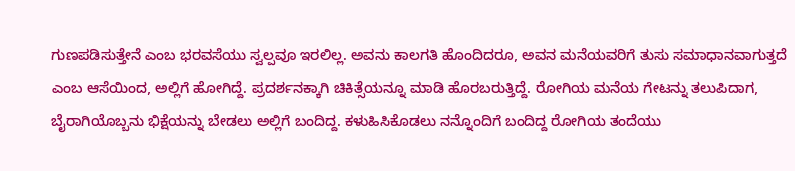ಗುಣಪಡಿಸುತ್ತೇನೆ ಎಂಬ ಭರವಸೆಯು ಸ್ವಲ್ಪವೂ ಇರಲಿಲ್ಲ. ಅವನು ಕಾಲಗತಿ ಹೊಂದಿದರೂ, ಅವನ ಮನೆಯವರಿಗೆ ತುಸು ಸಮಾಧಾನವಾಗುತ್ತದೆ ಎಂಬ ಆಸೆಯಿಂದ, ಅಲ್ಲಿಗೆ ಹೋಗಿದ್ದೆ. ಪ್ರದರ್ಶನಕ್ಕಾಗಿ ಚಿಕಿತ್ಸೆಯನ್ನೂ ಮಾಡಿ ಹೊರಬರುತ್ತಿದ್ದೆ. ರೋಗಿಯ ಮನೆಯ ಗೇಟನ್ನು ತಲುಪಿದಾಗ, ಬೈರಾಗಿಯೊಬ್ಬನು ಭಿಕ್ಷೆಯನ್ನು ಬೇಡಲು ಅಲ್ಲಿಗೆ ಬಂದಿದ್ದ. ಕಳುಹಿಸಿಕೊಡಲು ನನ್ನೊಂದಿಗೆ ಬಂದಿದ್ದ ರೋಗಿಯ ತಂದೆಯು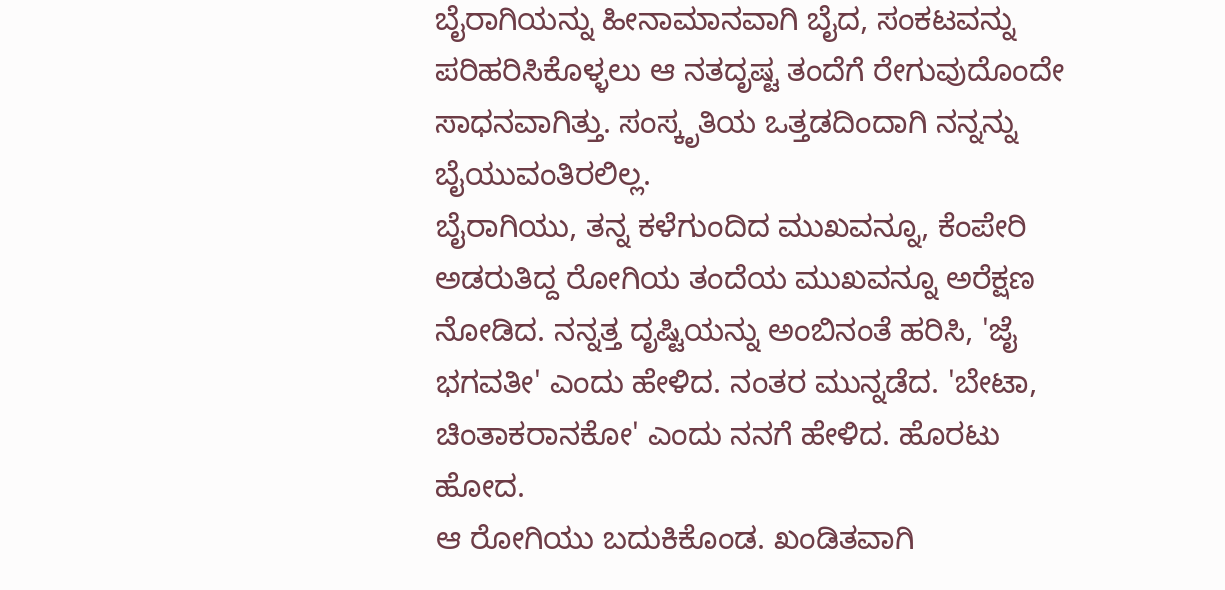ಬೈರಾಗಿಯನ್ನು ಹೀನಾಮಾನವಾಗಿ ಬೈದ, ಸಂಕಟವನ್ನು ಪರಿಹರಿಸಿಕೊಳ್ಳಲು ಆ ನತದೃಷ್ಟ ತಂದೆಗೆ ರೇಗುವುದೊಂದೇ ಸಾಧನವಾಗಿತ್ತು. ಸಂಸ್ಕೃತಿಯ ಒತ್ತಡದಿಂದಾಗಿ ನನ್ನನ್ನು ಬೈಯುವಂತಿರಲಿಲ್ಲ.
ಬೈರಾಗಿಯು, ತನ್ನ ಕಳೆಗುಂದಿದ ಮುಖವನ್ನೂ, ಕೆಂಪೇರಿ ಅಡರುತಿದ್ದ ರೋಗಿಯ ತಂದೆಯ ಮುಖವನ್ನೂ ಅರೆಕ್ಷಣ ನೋಡಿದ. ನನ್ನತ್ತ ದೃಷ್ಟಿಯನ್ನು ಅಂಬಿನಂತೆ ಹರಿಸಿ, 'ಜೈ ಭಗವತೀ' ಎಂದು ಹೇಳಿದ. ನಂತರ ಮುನ್ನಡೆದ. 'ಬೇಟಾ, ಚಿಂತಾಕರಾನಕೋ' ಎಂದು ನನಗೆ ಹೇಳಿದ. ಹೊರಟು ಹೋದ.
ಆ ರೋಗಿಯು ಬದುಕಿಕೊಂಡ. ಖಂಡಿತವಾಗಿ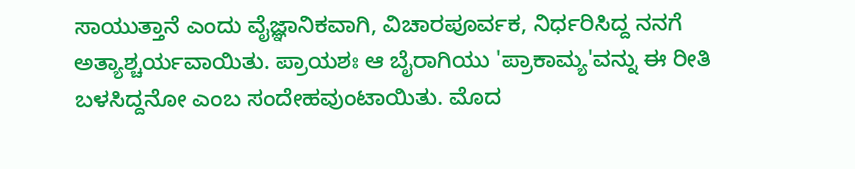ಸಾಯುತ್ತಾನೆ ಎಂದು ವೈಜ್ಞಾನಿಕವಾಗಿ, ವಿಚಾರಪೂರ್ವಕ, ನಿರ್ಧರಿಸಿದ್ದ ನನಗೆ ಅತ್ಯಾಶ್ಚರ್ಯವಾಯಿತು. ಪ್ರಾಯಶಃ ಆ ಬೈರಾಗಿಯು 'ಪ್ರಾಕಾಮ್ಯ'ವನ್ನು ಈ ರೀತಿ ಬಳಸಿದ್ದನೋ ಎಂಬ ಸಂದೇಹವುಂಟಾಯಿತು. ಮೊದ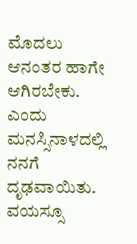ಮೊದಲು ಆನಂತರ ಹಾಗೇ ಆಗಿರಬೇಕು. ಎಂದು ಮನಸ್ಸಿನಾಳದಲ್ಲಿ ನನಗೆ ದೃಢವಾಯಿತು. ವಯಸ್ಸೂ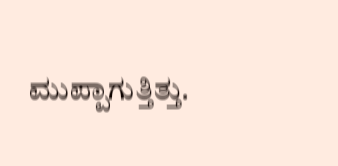ಮುಪ್ಪಾಗುತ್ತಿತ್ತು.